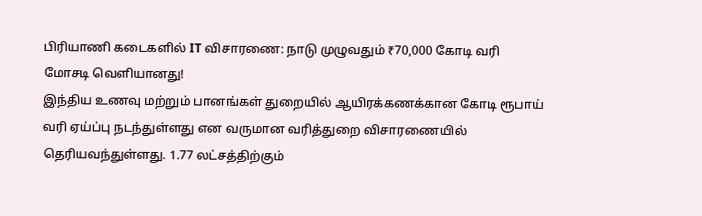பிரியாணி கடைகளில் IT விசாரணை: நாடு முழுவதும் ₹70,000 கோடி வரி மோசடி வெளியானது!
இந்திய உணவு மற்றும் பானங்கள் துறையில் ஆயிரக்கணக்கான கோடி ரூபாய் வரி ஏய்ப்பு நடந்துள்ளது என வருமான வரித்துறை விசாரணையில் தெரியவந்துள்ளது. 1.77 லட்சத்திற்கும்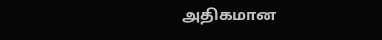அதிகமான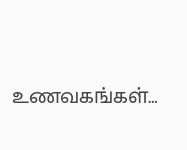உணவகங்கள்…